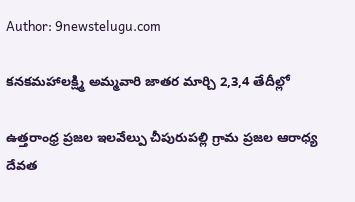Author: 9newstelugu.com

కనకమహాలక్ష్మి అమ్మవారి జాతర మార్చి 2,3,4 తేదీల్లో

ఉత్తరాంధ్ర ప్రజల ఇలవేల్పు చీపురుపల్లి గ్రామ ప్రజల ఆరాధ్య దేవత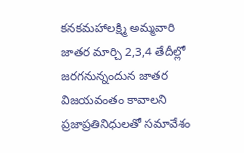కనకమహాలక్ష్మి అమ్మవారి జాతర మార్చి 2,3,4 తేదీల్లో జరగనున్నందున జాతర విజయవంతం కావాలని ప్రజాప్రతినిధులతో సమావేశం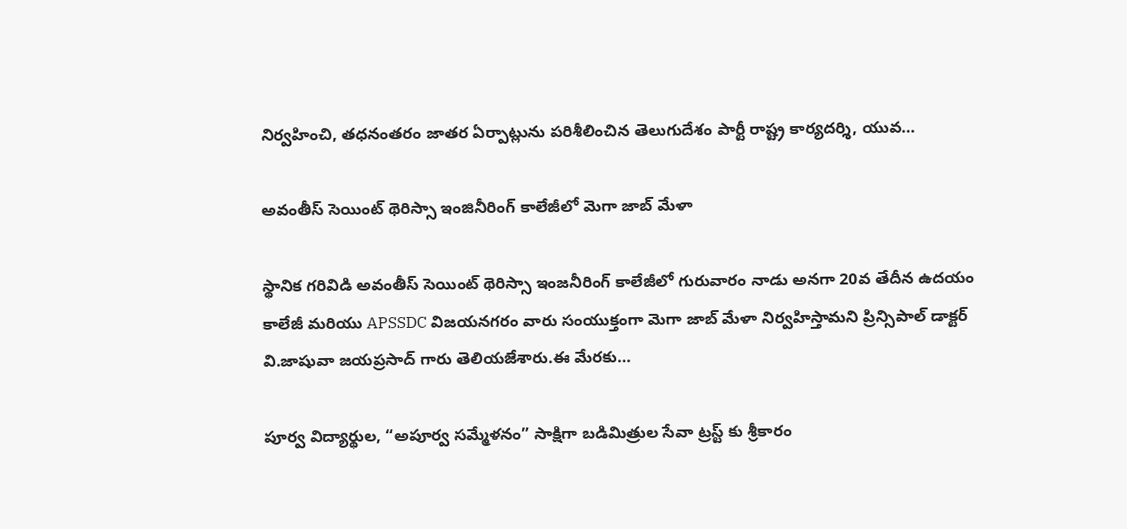నిర్వహించి, తధనంతరం జాతర ఏర్పాట్లును పరిశీలించిన తెలుగుదేశం పార్టీ రాష్ట్ర కార్యదర్శి, యువ…

అవంతీస్ సెయింట్ థెరిస్సా ఇంజినీరింగ్ కాలేజీలో మెగా జాబ్ మేళా

స్థానిక గరివిడి అవంతీస్ సెయింట్ థెరిస్సా ఇంజనీరింగ్ కాలేజీలో గురువారం నాడు అనగా 20వ తేదీన ఉదయం కాలేజీ మరియు APSSDC విజయనగరం వారు సంయుక్తంగా మెగా జాబ్ మేళా నిర్వహిస్తామని ప్రిన్సిపాల్ డాక్టర్ వి.జాషువా జయప్రసాద్ గారు తెలియజేశారు.ఈ మేరకు…

పూర్వ విద్యార్థుల, “అపూర్వ సమ్మేళనం” సాక్షిగా బడిమిత్రుల సేవా ట్రస్ట్ కు శ్రీకారం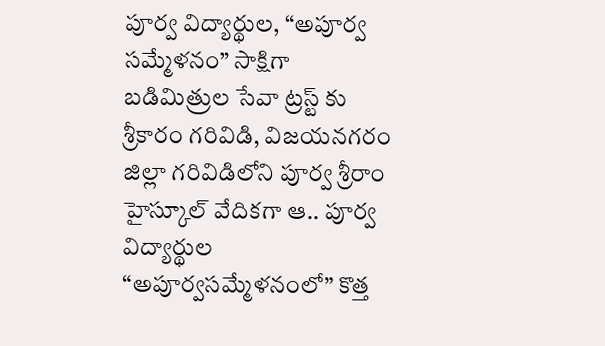పూర్వ విద్యార్థుల, “అపూర్వ సమ్మేళనం” సాక్షిగా బడిమిత్రుల సేవా ట్రస్ట్ కు శ్రీకారం గరివిడి, విజయనగరం జిల్లా గరివిడిలోని పూర్వ శ్రీరాం హైస్కూల్ వేదికగా ఆ.. పూర్వ విద్యార్థుల “అపూర్వసమ్మేళనంలో” కొత్త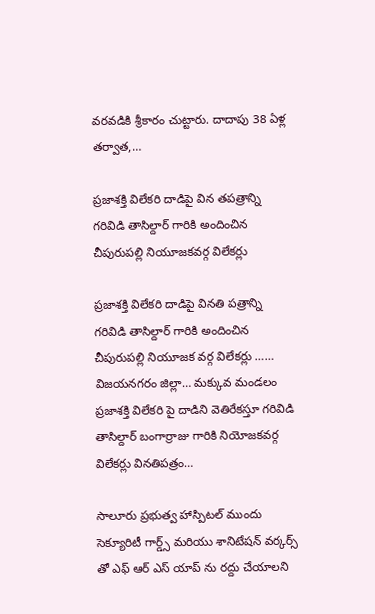వరవడికి శ్రీకారం చుట్టారు. దాదాపు 38 ఏళ్ల తర్వాత,…

ప్రజాశక్తి విలేకరి దాడిపై విన తపత్రాన్ని గరివిడి తాసిల్దార్ గారికి అందించిన చీపురుపల్లి నియూజకవర్గ విలేకర్లు

ప్రజాశక్తి విలేకరి దాడిపై వినతి పత్రాన్ని గరివిడి తాసిల్దార్ గారికి అందించిన చీపురుపల్లి నియూజక వర్గ విలేకర్లు …… విజయనగరం జిల్లా… మక్కువ మండలం ప్రజాశక్తి విలేకరి పై దాడిని వెతిరేకస్తూ గరివిడి తాసిల్దార్ బంగార్రాజు గారికి నియోజకవర్గ విలేకర్లు వినతిపత్రం…

సాలూరు ప్రభుత్వ హాస్పిటల్ ముందు సెక్యూరిటీ గార్డ్స్ మరియు శానిటేషన్ వర్కర్స్ తో ఎఫ్ ఆర్ ఎస్ యాప్ ను రద్దు చేయాలని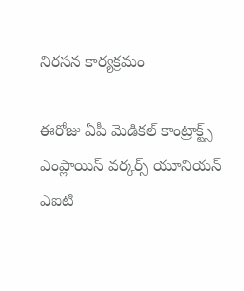నిరసన కార్యక్రమం

ఈరోజు ఏపీ మెడికల్ కాంట్రాక్ట్స్ ఎంప్లాయిస్ వర్కర్స్ యూనియన్ ఎఐటి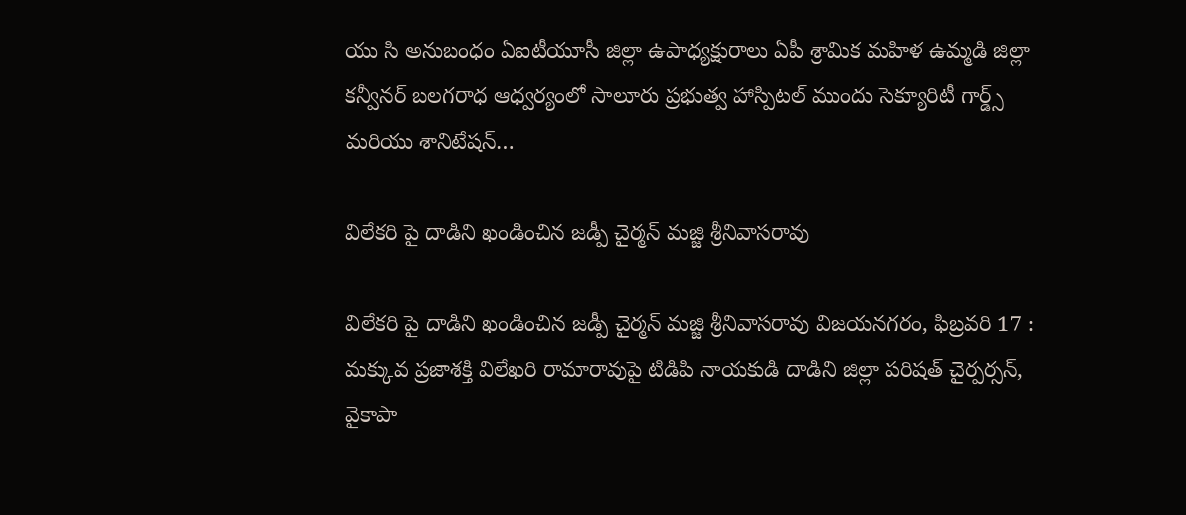యు సి అనుబంధం ఏఐటీయూసీ జిల్లా ఉపాధ్యక్షురాలు ఏపీ శ్రామిక మహిళ ఉమ్మడి జిల్లా కన్వీనర్ బలగరాధ ఆధ్వర్యంలో సాలూరు ప్రభుత్వ హాస్పిటల్ ముందు సెక్యూరిటీ గార్డ్స్ మరియు శానిటేషన్…

విలేకరి పై దాడిని ఖండించిన జడ్పీ చైర్మన్ మజ్జి శ్రీనివాసరావు

విలేకరి పై దాడిని ఖండించిన జడ్పీ చైర్మన్ మజ్జి శ్రీనివాసరావు విజయనగరం, ఫిబ్రవరి 17 : మక్కువ ప్రజాశక్తి విలేఖరి రామారావుపై టిడిపి నాయకుడి దాడిని జిల్లా పరిషత్ చైర్పర్సన్, వైకాపా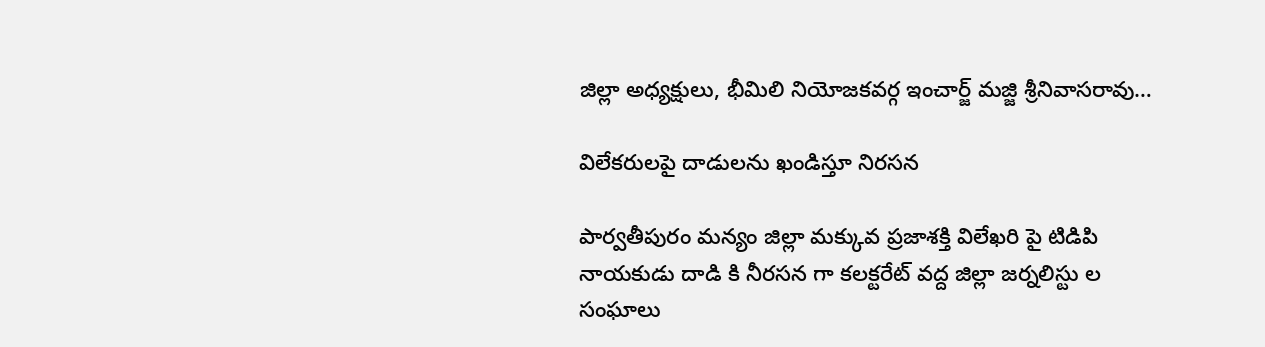జిల్లా అధ్యక్షులు, భీమిలి నియోజకవర్గ ఇంచార్జ్ మజ్జి శ్రీనివాసరావు…

విలేకరులపై దాడులను ఖండిస్తూ నిరసన

పార్వతీపురం మన్యం జిల్లా మక్కువ ప్రజాశక్తి విలేఖరి పై టిడిపి నాయకుడు దాడి కి నీరసన గా కలక్టరేట్ వద్ద జిల్లా జర్నలిస్టు ల సంఘాలు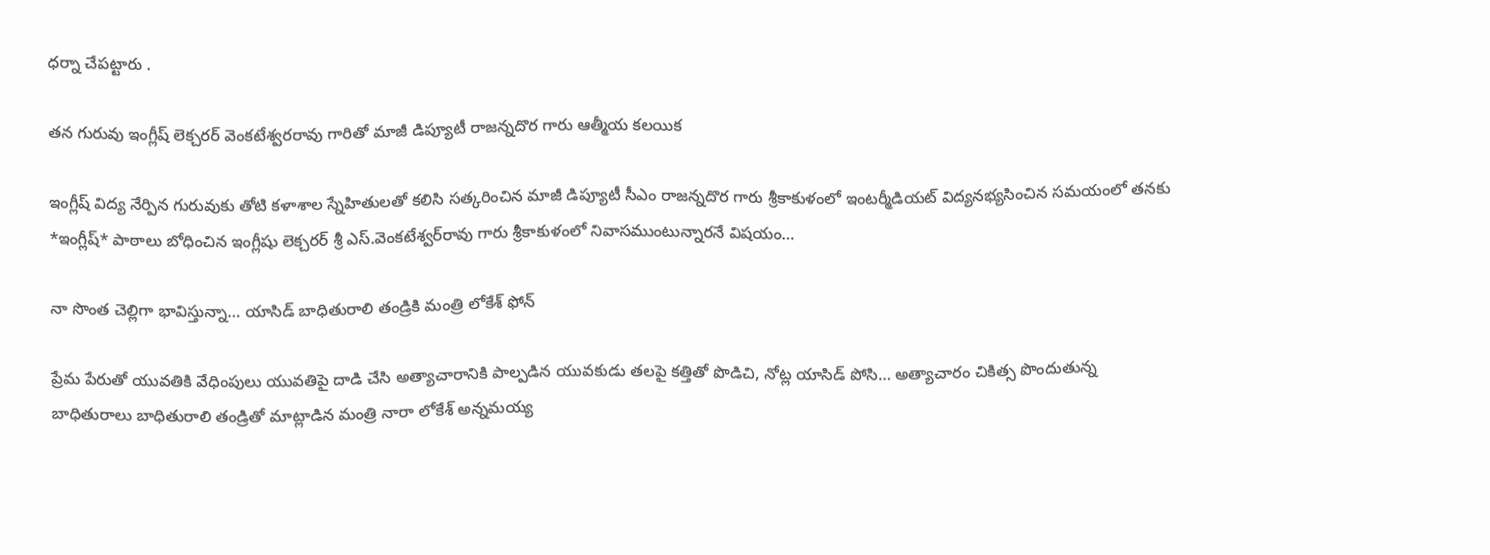ధర్నా చేపట్టారు .

తన గురువు ఇంగ్లీష్ లెక్చరర్ వెంకటేశ్వరరావు గారితో మాజీ డిప్యూటీ రాజన్నదొర గారు ఆత్మీయ కలయిక

ఇంగ్లీష్ విద్య నేర్పిన గురువుకు తోటి కళాశాల స్నేహితులతో కలిసి సత్కరించిన మాజీ డిప్యూటీ సీఎం రాజన్నదొర గారు శ్రీకాకుళంలో ఇంటర్మీడియట్ విద్యనభ్యసించిన సమయంలో తనకు *ఇంగ్లీష్* పాఠాలు బోధించిన ఇంగ్లీషు లెక్చరర్ శ్రీ ఎస్.వెంకటేశ్వర్‌రావు గారు శ్రీకాకుళంలో నివాసముంటున్నారనే విషయం…

నా సొంత చెల్లిగా భావిస్తున్నా… యాసిడ్ బాధితురాలి తండ్రికి మంత్రి లోకేశ్ ఫోన్

ప్రేమ పేరుతో యువతికి వేధింపులు యువతిపై దాడి చేసి అత్యాచారానికి పాల్పడిన యువకుడు తలపై కత్తితో పొడిచి, నోట్ల యాసిడ్ పోసి… అత్యాచారం చికిత్స పొందుతున్న బాధితురాలు బాధితురాలి తండ్రితో మాట్లాడిన మంత్రి నారా లోకేశ్ అన్నమయ్య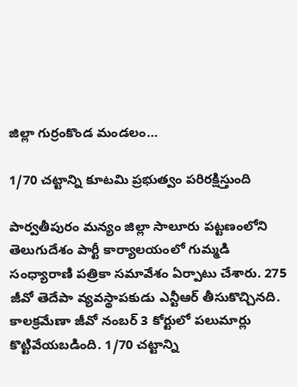జిల్లా గుర్రంకొండ మండలం…

1/70 చట్టాన్ని కూటమి ప్రభుత్వం పరిరక్షిస్తుంది

పార్వతీపురం మన్యం జిల్లా సాలూరు పట్టణంలోని తెలుగుదేశం పార్టీ కార్యాలయంలో గుమ్మడి సంధ్యారాణి పత్రికా సమావేశం ఏర్పాటు చేశారు. 275 జీవో తెదేపా వ్యవస్థాపకుడు ఎన్టీఆర్ తీసుకొచ్చినది. కాలక్రమేణా జీవో నంబర్ 3 కోర్టులో పలుమార్లు కొట్టివేయబడింది. 1/70 చట్టాన్ని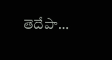తెదేపా…